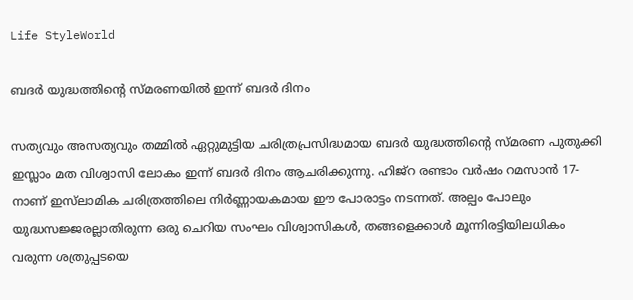Life StyleWorld

ബദർ യുദ്ധത്തിന്റെ സ്മരണയിൽ ഇന്ന് ബദർ ദിനം

സത്യവും അസത്യവും തമ്മിൽ ഏറ്റുമുട്ടിയ ചരിത്രപ്രസിദ്ധമായ ബദർ യുദ്ധത്തിന്റെ സ്മരണ പുതുക്കി ഇസ്ലാം മത വിശ്വാസി ലോകം ഇന്ന് ബദർ ദിനം ആചരിക്കുന്നു. ഹിജ്റ രണ്ടാം വർഷം റമസാൻ 17-നാണ് ഇസ്‌ലാമിക ചരിത്രത്തിലെ നിർണ്ണായകമായ ഈ പോരാട്ടം നടന്നത്. അല്പം പോലും യുദ്ധസജ്ജരല്ലാതിരുന്ന ഒരു ചെറിയ സംഘം വിശ്വാസികൾ, തങ്ങളെക്കാൾ മൂന്നിരട്ടിയിലധികം വരുന്ന ശത്രുപ്പടയെ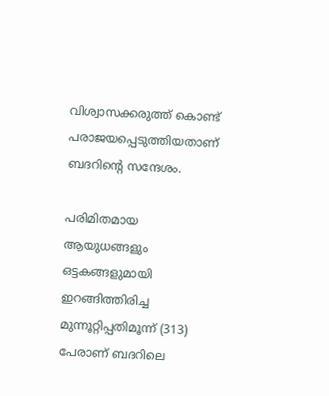വിശ്വാസക്കരുത്ത് കൊണ്ട് പരാജയപ്പെടുത്തിയതാണ് ബദറിന്റെ സന്ദേശം.

പരിമിതമായ ആയുധങ്ങളും ഒട്ടകങ്ങളുമായി ഇറങ്ങിത്തിരിച്ച മുന്നൂറ്റിപ്പതിമൂന്ന് (313) പേരാണ് ബദറിലെ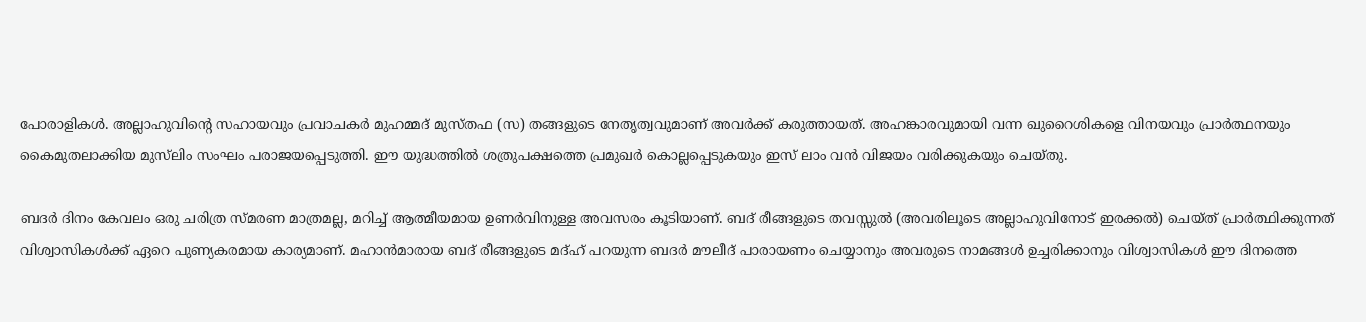പോരാളികൾ. അല്ലാഹുവിന്റെ സഹായവും പ്രവാചകർ മുഹമ്മദ് മുസ്തഫ (സ) തങ്ങളുടെ നേതൃത്വവുമാണ് അവർക്ക് കരുത്തായത്. അഹങ്കാരവുമായി വന്ന ഖുറൈശികളെ വിനയവും പ്രാർത്ഥനയും കൈമുതലാക്കിയ മുസ്‌ലിം സംഘം പരാജയപ്പെടുത്തി. ഈ യുദ്ധത്തിൽ ശത്രുപക്ഷത്തെ പ്രമുഖർ കൊല്ലപ്പെടുകയും ഇസ് ലാം വൻ വിജയം വരിക്കുകയും ചെയ്തു.

ബദർ ദിനം കേവലം ഒരു ചരിത്ര സ്മരണ മാത്രമല്ല, മറിച്ച് ആത്മീയമായ ഉണർവിനുള്ള അവസരം കൂടിയാണ്. ബദ് രീങ്ങളുടെ തവസ്സുൽ (അവരിലൂടെ അല്ലാഹുവിനോട് ഇരക്കൽ) ചെയ്ത് പ്രാർത്ഥിക്കുന്നത് വിശ്വാസികൾക്ക് ഏറെ പുണ്യകരമായ കാര്യമാണ്. മഹാൻമാരായ ബദ് രീങ്ങളുടെ മദ്ഹ് പറയുന്ന ബദർ മൗലീദ് പാരായണം ചെയ്യാനും അവരുടെ നാമങ്ങൾ ഉച്ചരിക്കാനും വിശ്വാസികൾ ഈ ദിനത്തെ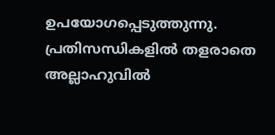ഉപയോഗപ്പെടുത്തുന്നു. പ്രതിസന്ധികളിൽ തളരാതെ അല്ലാഹുവിൽ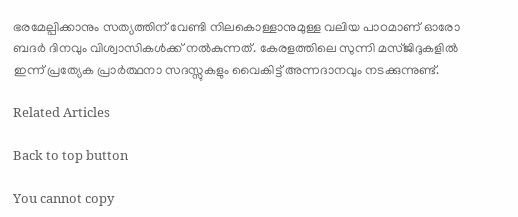ഭരമേല്പിക്കാനും സത്യത്തിന് വേണ്ടി നിലകൊള്ളാനുമുള്ള വലിയ പാഠമാണ് ഓരോ ബദർ ദിനവും വിശ്വാസികൾക്ക് നൽകുന്നത്. കേരളത്തിലെ സുന്നി മസ്ജിദുകളിൽ ഇന്ന് പ്രത്യേക പ്രാർത്ഥനാ സദസ്സുകളും വൈകിട്ട് അന്നദാനവും നടക്കുന്നുണ്ട്.

Related Articles

Back to top button

You cannot copy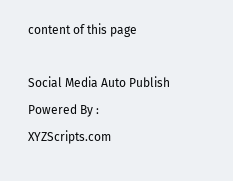content of this page

Social Media Auto Publish Powered By : XYZScripts.com